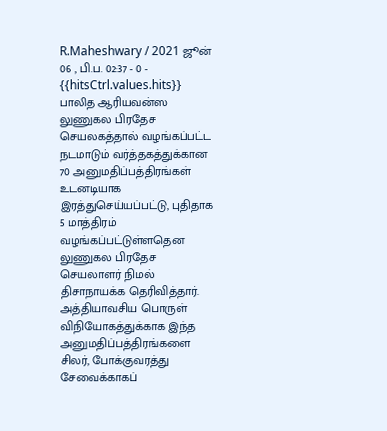R.Maheshwary / 2021 ஜூன் 06 , பி.ப. 02:37 - 0 - {{hitsCtrl.values.hits}}
பாலித ஆரியவன்ஸ
லுணுகல பிரதேச செயலகத்தால் வழங்கப்பட்ட நடமாடும் வர்த்தகத்துக்கான 70 அனுமதிப்பத்திரங்கள் உடனடியாக இரத்துசெய்யப்பட்டு, புதிதாக 5 மாத்திரம் வழங்கப்பட்டுள்ளதென லுணுகல பிரதேச செயலாளர் நிமல் திசாநாயக்க தெரிவித்தார்.
அத்தியாவசிய பொருள் விநியோகத்துக்காக இந்த அனுமதிப்பத்திரங்களை சிலர், போக்குவரத்து சேவைக்காகப்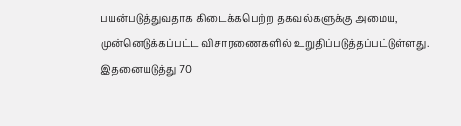பயன்படுத்துவதாக கிடைக்கபெற்ற தகவல்களுக்கு அமைய, முன்னெடுக்கப்பட்ட விசாரணைகளில் உறுதிப்படுத்தப்பட்டுள்ளது.
இதனையடுத்து 70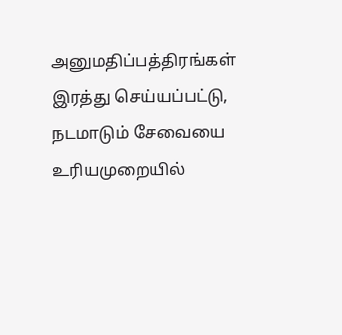அனுமதிப்பத்திரங்கள் இரத்து செய்யப்பட்டு, நடமாடும் சேவையை உரியமுறையில்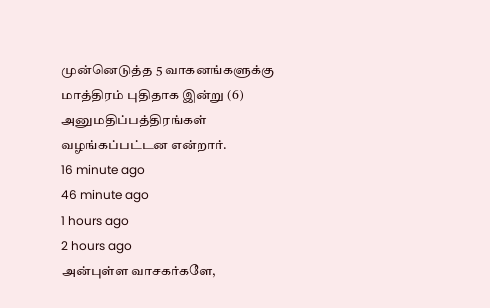முன்னெடுத்த 5 வாகனங்களுக்கு மாத்திரம் புதிதாக இன்று (6) அனுமதிப்பத்திரங்கள் வழங்கப்பட்டன என்றார்.
16 minute ago
46 minute ago
1 hours ago
2 hours ago
அன்புள்ள வாசகர்களே,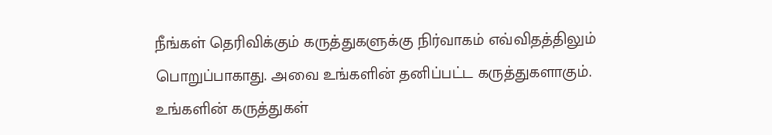நீங்கள் தெரிவிக்கும் கருத்துகளுக்கு நிர்வாகம் எவ்விதத்திலும் பொறுப்பாகாது. அவை உங்களின் தனிப்பட்ட கருத்துகளாகும். உங்களின் கருத்துகள்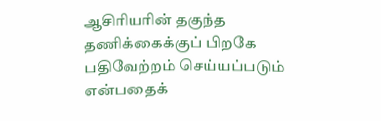ஆசிரியரின் தகுந்த தணிக்கைக்குப் பிறகே பதிவேற்றம் செய்யப்படும் என்பதைக்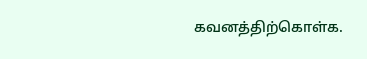கவனத்திற்கொள்க.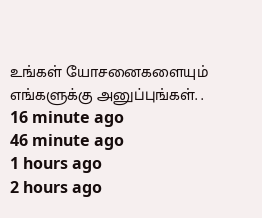உங்கள் யோசனைகளையும் எங்களுக்கு அனுப்புங்கள். .
16 minute ago
46 minute ago
1 hours ago
2 hours ago